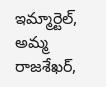ఇమ్మార్టెల్, అమ్మ రాజశేఖర్,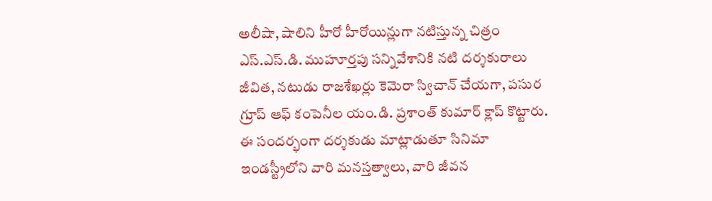అలీషా, షాలిని హీరో హీరోయిన్లుగా నటిస్తున్న చిత్రం ఎస్.ఎస్.డి. ముహూర్తపు సన్నివేశానికి నటి దర్శకురాలు జీవిత, నటుడు రాజశేఖర్లు కెమెరా స్విచాన్ చేయగా, పసుర గ్రూప్ ఆఫ్ కంపెనీల యం.డి. ప్రశాంత్ కుమార్ క్లాప్ కొట్టారు. ఈ సందర్భంగా దర్శకుడు మాట్లాడుతూ సినిమా ఇండస్ట్రీలోని వారి మనస్తత్వాలు, వారి జీవన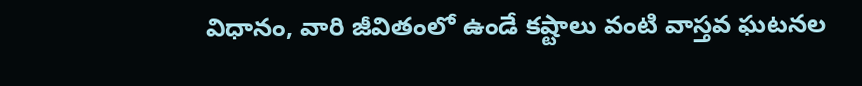విధానం, వారి జీవితంలో ఉండే కష్టాలు వంటి వాస్తవ ఘటనల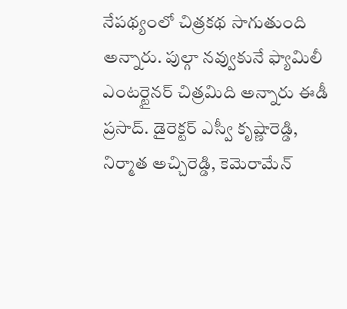నేపథ్యంలో చిత్రకథ సాగుతుంది అన్నారు. పుల్గా నవ్వుకునే ఫ్యామిలీ ఎంటర్టైనర్ చిత్రమిది అన్నారు ఈడీ ప్రసాద్. డైరెక్టర్ ఎస్వీ కృష్ణారెడ్డి, నిర్మాత అచ్చిరెడ్డి, కెమెరామేన్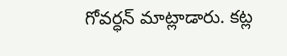గోవర్ధన్ మాట్లాడారు. కట్ల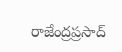రాజేంద్రప్రసాద్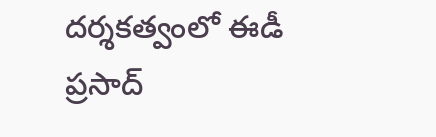దర్శకత్వంలో ఈడీ ప్రసాద్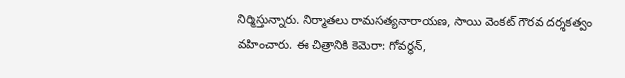నిర్మిస్తున్నారు. నిర్మాతలు రామసత్యనారాయణ, సాయి వెంకట్ గౌరవ దర్శకత్వం వహించారు. ఈ చిత్రానికి కెమెరా: గోవర్ధన్,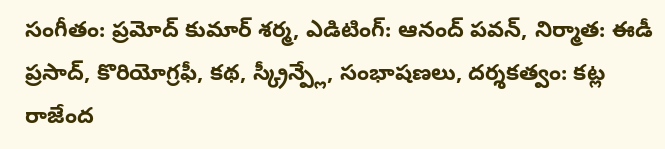సంగీతం: ప్రమోద్ కుమార్ శర్మ, ఎడిటింగ్: ఆనంద్ పవన్, నిర్మాత: ఈడీ ప్రసాద్, కొరియోగ్రఫీ, కథ, స్క్రీన్ప్లే, సంభాషణలు, దర్శకత్వం: కట్ల రాజేంద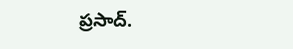ప్రసాద్.